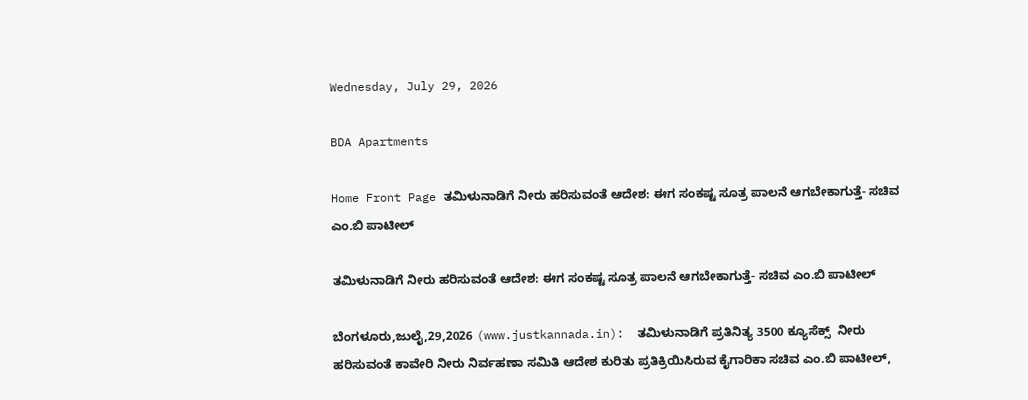Wednesday, July 29, 2026

BDA Apartments

Home Front Page ತಮಿಳುನಾಡಿಗೆ ನೀರು ಹರಿಸುವಂತೆ ಆದೇಶ: ಈಗ ಸಂಕಷ್ಟ ಸೂತ್ರ ಪಾಲನೆ ಆಗಬೇಕಾಗುತ್ತೆ- ಸಚಿವ ಎಂ.ಬಿ ಪಾಟೀಲ್

ತಮಿಳುನಾಡಿಗೆ ನೀರು ಹರಿಸುವಂತೆ ಆದೇಶ: ಈಗ ಸಂಕಷ್ಟ ಸೂತ್ರ ಪಾಲನೆ ಆಗಬೇಕಾಗುತ್ತೆ- ಸಚಿವ ಎಂ.ಬಿ ಪಾಟೀಲ್

ಬೆಂಗಳೂರು,ಜುಲೈ,29,2026 (www.justkannada.in):  ತಮಿಳುನಾಡಿಗೆ ಪ್ರತಿನಿತ್ಯ 3500 ಕ್ಯೂಸೆಕ್ಸ್  ನೀರು ಹರಿಸುವಂತೆ ಕಾವೇರಿ ನೀರು ನಿರ್ವಹಣಾ ಸಮಿತಿ ಆದೇಶ ಕುರಿತು ಪ್ರತಿಕ್ರಿಯಿಸಿರುವ ಕೈಗಾರಿಕಾ ಸಚಿವ ಎಂ.ಬಿ ಪಾಟೀಲ್,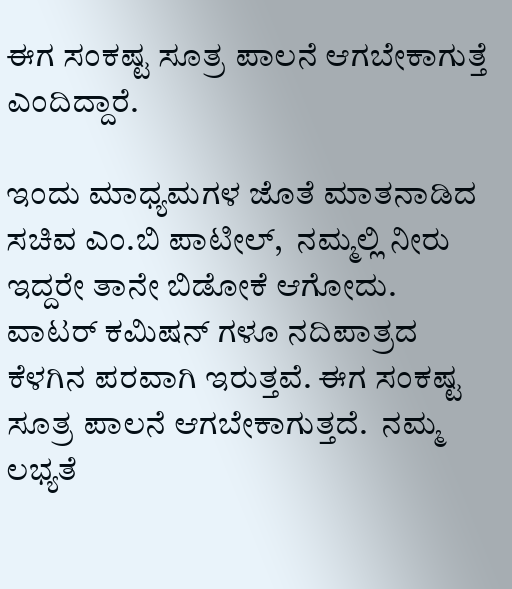ಈಗ ಸಂಕಷ್ಟ ಸೂತ್ರ ಪಾಲನೆ ಆಗಬೇಕಾಗುತ್ತೆ ಎಂದಿದ್ದಾರೆ.

ಇಂದು ಮಾಧ್ಯಮಗಳ ಜೊತೆ ಮಾತನಾಡಿದ ಸಚಿವ ಎಂ.ಬಿ ಪಾಟೀಲ್,  ನಮ್ಮಲ್ಲಿ ನೀರು ಇದ್ದರೇ ತಾನೇ ಬಿಡೋಕೆ ಆಗೋದು.  ವಾಟರ್ ಕಮಿಷನ್ ಗಳೂ ನದಿಪಾತ್ರದ ಕೆಳಗಿನ ಪರವಾಗಿ ಇರುತ್ತವೆ. ಈಗ ಸಂಕಷ್ಟ ಸೂತ್ರ ಪಾಲನೆ ಆಗಬೇಕಾಗುತ್ತದೆ.  ನಮ್ಮ ಲಭ್ಯತೆ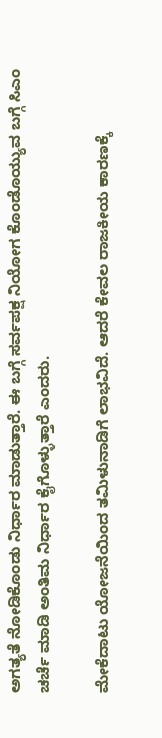ಅಗತ್ಯತೆ ನೋಡಿಕೊಂಡು ನಿರ್ಧಾರ ಮಾಡುತ್ತಾರೆ. ಈ ಬಗ್ಗೆ ಸರ್ವಪಕ್ಷ ನಿಯೋಗ ಕೊಂಡೊಯ್ಯುವ ಬಗ್ಗೆ ಸಿಎಂ ಚರ್ಚೆ ಮಾಡಿ ಅಂತಿಮ ನಿರ್ಧಾರ ಕೈಗೊಳ್ಳುತ್ತಾರೆ ಎಂದರು.

ಮೇಕೆದಾಟು ಯೋಜನೆಯಿಂದ ತಮಿಳುನಾಡಿಗೆ ಲಾಭವಿದೆ. ಆದರೆ ಕೇವಲ ರಾಜಕೀಯ ಕಾರಣಕ್ಕೆ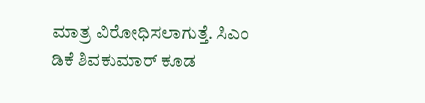ಮಾತ್ರ ವಿರೋಧಿಸಲಾಗುತ್ತೆ. ಸಿಎಂ ಡಿಕೆ ಶಿವಕುಮಾರ್ ಕೂಡ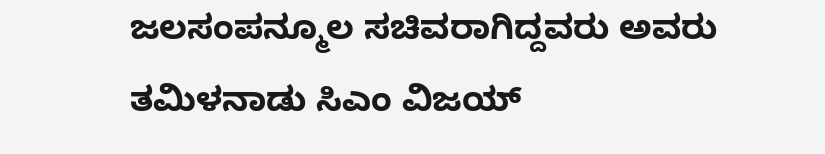ಜಲಸಂಪನ್ಮೂಲ ಸಚಿವರಾಗಿದ್ದವರು ಅವರು ತಮಿಳನಾಡು ಸಿಎಂ ವಿಜಯ್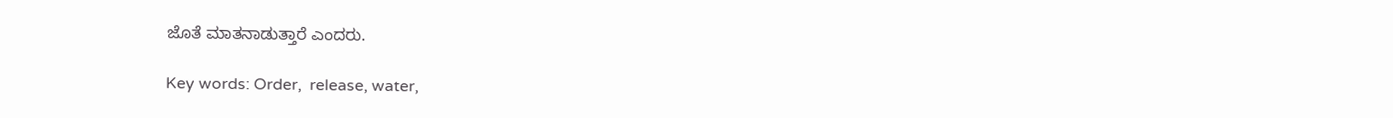ಜೊತೆ ಮಾತನಾಡುತ್ತಾರೆ ಎಂದರು.

Key words: Order,  release, water,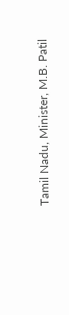Tamil Nadu, Minister, M.B. Patil